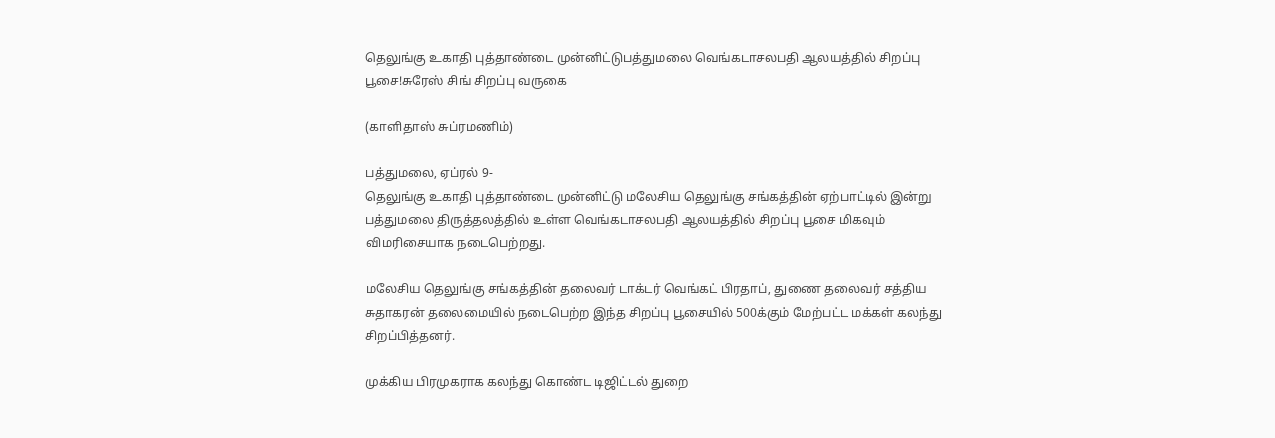தெலுங்கு உகாதி புத்தாண்டை முன்னிட்டுபத்துமலை வெங்கடாசலபதி ஆலயத்தில் சிறப்பு பூசை!சுரேஸ் சிங் சிறப்பு வருகை

(காளிதாஸ் சுப்ரமணிம்)

பத்துமலை, ஏப்ரல் 9-
தெலுங்கு உகாதி புத்தாண்டை முன்னிட்டு மலேசிய தெலுங்கு சங்கத்தின் ஏற்பாட்டில் இன்று பத்துமலை திருத்தலத்தில் உள்ள வெங்கடாசலபதி ஆலயத்தில் சிறப்பு பூசை மிகவும் விமரிசையாக நடைபெற்றது.

மலேசிய தெலுங்கு சங்கத்தின் தலைவர் டாக்டர் வெங்கட் பிரதாப், துணை தலைவர் சத்திய சுதாகரன் தலைமையில் நடைபெற்ற இந்த சிறப்பு பூசையில் 500க்கும் மேற்பட்ட மக்கள் கலந்து சிறப்பித்தனர்.

முக்கிய பிரமுகராக கலந்து கொண்ட டிஜிட்டல் துறை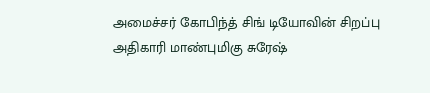அமைச்சர் கோபிந்த் சிங் டியோவின் சிறப்பு அதிகாரி மாண்புமிகு சுரேஷ்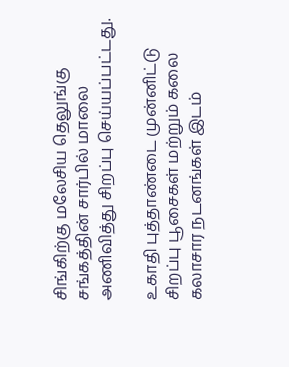சிங்கிற்கு மலேசிய தெலுங்கு சங்கத்தின் சார்பில் மாலை அணிவித்து சிறப்பு செய்யப்பட்டது.

உகாதி புத்தாண்டை முன்னிட்டு சிறப்பு பூசைகள் மற்றும் கலை கலாசார நடனங்கள் இடம்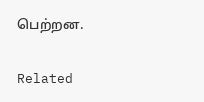பெற்றன.

Related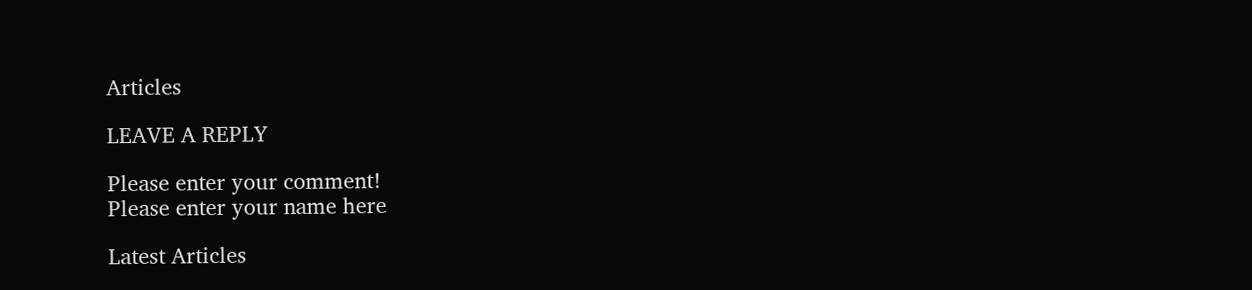Articles

LEAVE A REPLY

Please enter your comment!
Please enter your name here

Latest Articles